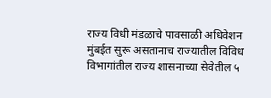राज्य विधी मंडळाचे पावसाळी अधिवेशन मुंबईत सुरू असतानाच राज्यातील विविध विभागांतील राज्य शासनाच्या सेवेतील ५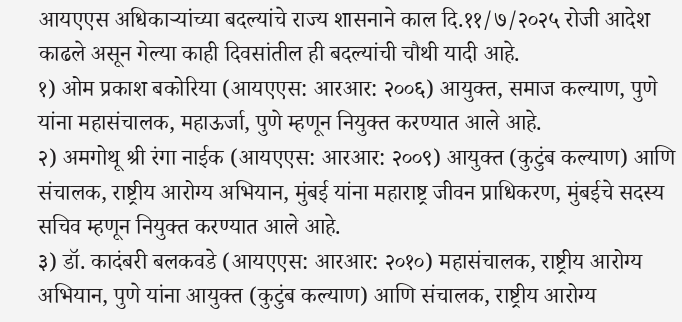आयएएस अधिकाऱ्यांच्या बदल्यांचे राज्य शासनाने काल दि.११/७/२०२५ रोजी आदेश काढले असून गेल्या काही दिवसांतील ही बदल्यांची चौथी यादी आहे.
१) ओम प्रकाश बकोरिया (आयएएस: आरआर: २००६) आयुक्त, समाज कल्याण, पुणे यांना महासंचालक, महाऊर्जा, पुणे म्हणून नियुक्त करण्यात आले आहे.
२) अमगोथू श्री रंगा नाईक (आयएएस: आरआर: २००९) आयुक्त (कुटुंब कल्याण) आणि संचालक, राष्ट्रीय आरोग्य अभियान, मुंबई यांना महाराष्ट्र जीवन प्राधिकरण, मुंबईचे सदस्य सचिव म्हणून नियुक्त करण्यात आले आहे.
३) डॉ. कादंबरी बलकवडे (आयएएस: आरआर: २०१०) महासंचालक, राष्ट्रीय आरोग्य अभियान, पुणे यांना आयुक्त (कुटुंब कल्याण) आणि संचालक, राष्ट्रीय आरोग्य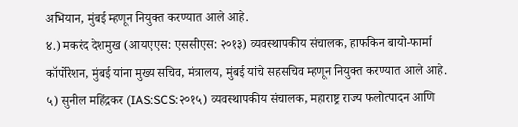अभियान, मुंबई म्हणून नियुक्त करण्यात आले आहे.
४.) मकरंद देशमुख (आयएएस: एससीएस: २०१३) व्यवस्थापकीय संचालक, हाफकिन बायो-फार्मा कॉर्पोरेशन, मुंबई यांना मुख्य सचिव, मंत्रालय, मुंबई यांचे सहसचिव म्हणून नियुक्त करण्यात आले आहे.
५) सुनील महिंद्रकर (IAS:SCS:२०१५) व्यवस्थापकीय संचालक, महाराष्ट्र राज्य फलोत्पादन आणि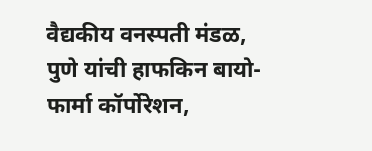वैद्यकीय वनस्पती मंडळ, पुणे यांची हाफकिन बायो-फार्मा कॉर्पोरेशन,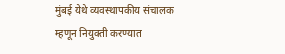मुंबई येथे व्यवस्थापकीय संचालक म्हणून नियुक्ती करण्यात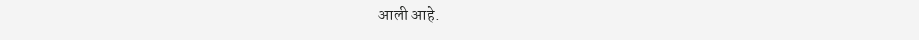आली आहे.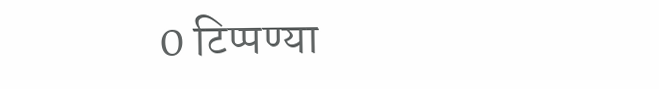0 टिप्पण्या